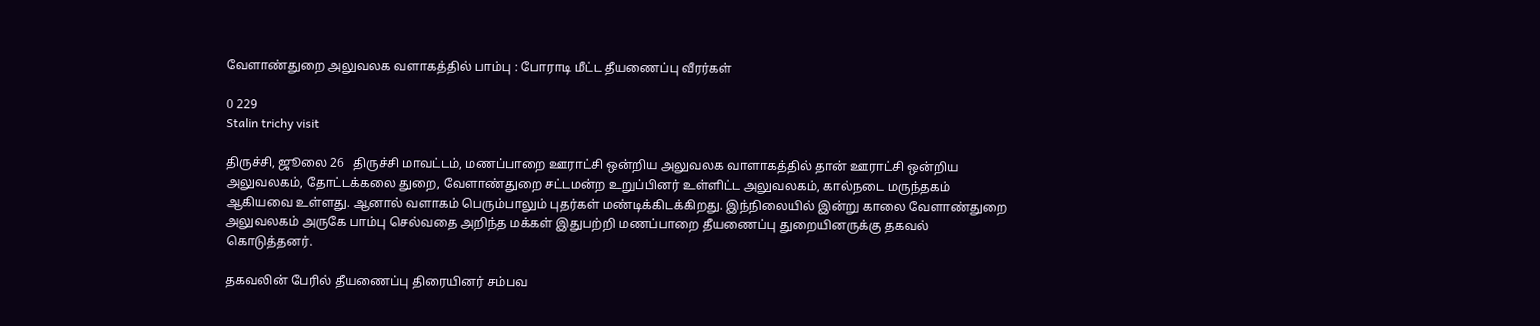வேளாண்துறை அலுவலக வளாகத்தில் பாம்பு : போராடி மீட்ட தீயணைப்பு வீரர்கள்

0 229
Stalin trichy visit

திருச்சி, ஜூலை 26   திருச்சி மாவட்டம், மணப்பாறை ஊராட்சி ஒன்றிய அலுவலக வாளாகத்தில் தான் ஊராட்சி ஒன்றிய அலுவலகம், தோட்டக்கலை துறை, வேளாண்துறை சட்டமன்ற உறுப்பினர் உள்ளிட்ட அலுவலகம், கால்நடை மருந்தகம் ஆகியவை உள்ளது. ஆனால் வளாகம் பெரும்பாலும் புதர்கள் மண்டிக்கிடக்கிறது. இந்நிலையில் இன்று காலை வேளாண்துறை அலுவலகம் அருகே பாம்பு செல்வதை அறிந்த மக்கள் இதுபற்றி மணப்பாறை தீயணைப்பு துறையினருக்கு தகவல் கொடுத்தனர்.

தகவலின் பேரில் தீயணைப்பு திரையினர் சம்பவ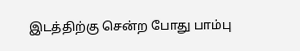இடத்திற்கு சென்ற போது பாம்பு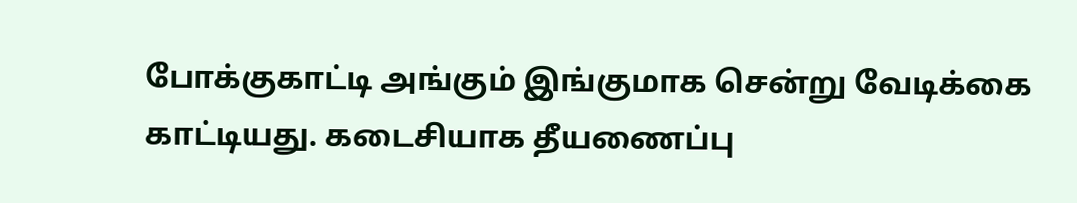போக்குகாட்டி அங்கும் இங்குமாக சென்று வேடிக்கை காட்டியது. கடைசியாக தீயணைப்பு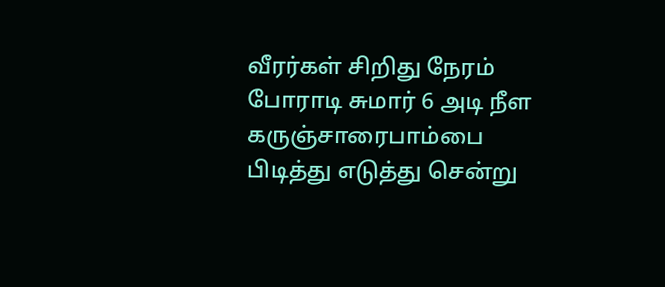வீரர்கள் சிறிது நேரம் போராடி சுமார் 6 அடி நீள கருஞ்சாரைபாம்பை பிடித்து எடுத்து சென்று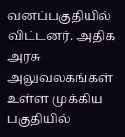வனப்பகுதியில் விட்டனர். அதிக அரசு அலுவலகங்கள் உள்ள முக்கிய பகுதியில்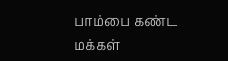பாம்பை கண்ட மக்கள்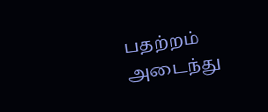பதற்றம் அடைந்து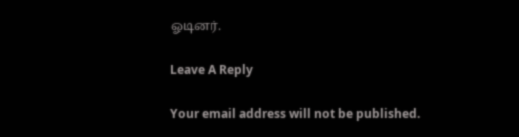ஓடினர்.

Leave A Reply

Your email address will not be published.